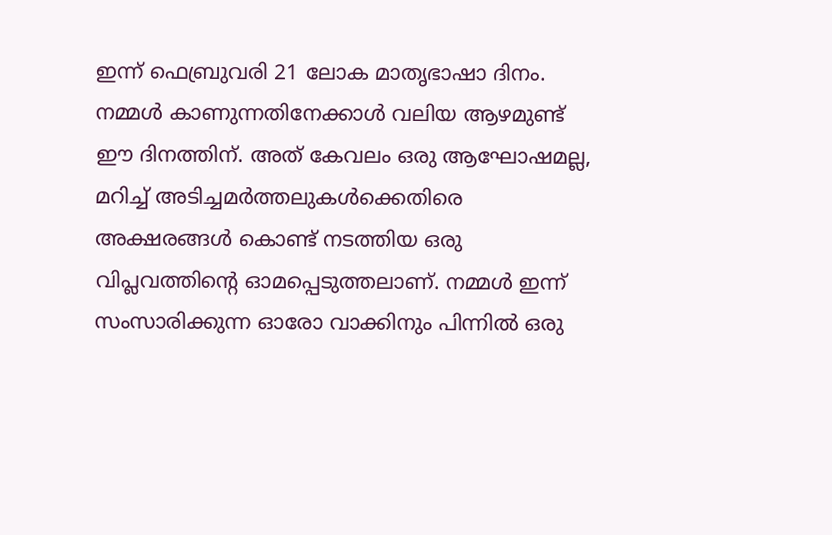ഇന്ന് ഫെബ്രുവരി 21 ലോക മാതൃഭാഷാ ദിനം. നമ്മൾ കാണുന്നതിനേക്കാൾ വലിയ ആഴമുണ്ട് ഈ ദിനത്തിന്. അത് കേവലം ഒരു ആഘോഷമല്ല, മറിച്ച് അടിച്ചമർത്തലുകൾക്കെതിരെ അക്ഷരങ്ങൾ കൊണ്ട് നടത്തിയ ഒരു വിപ്ലവത്തിന്റെ ഓമപ്പെടുത്തലാണ്. നമ്മൾ ഇന്ന് സംസാരിക്കുന്ന ഓരോ വാക്കിനും പിന്നിൽ ഒരു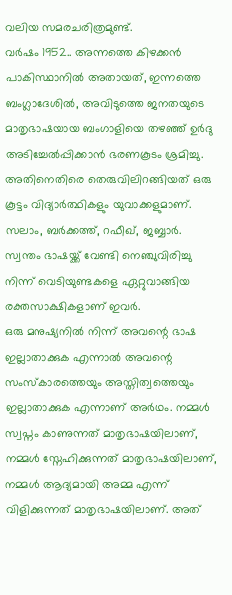വലിയ സമരചരിത്രമുണ്ട്.
വർഷം 1952.. അന്നത്തെ കിഴക്കൻ പാകിസ്ഥാനിൽ അതായത്, ഇന്നത്തെ ബംഗ്ലാദേശിൽ, അവിടുത്തെ ജനതയുടെ മാതൃഭാഷയായ ബംഗാളിയെ തഴഞ്ഞ് ഉർദു അടിച്ചേൽപ്പിക്കാൻ ഭരണകൂടം ശ്രമിച്ചു. അതിനെതിരെ തെരുവിലിറങ്ങിയത് ഒരു കൂട്ടം വിദ്യാർത്ഥികളും യുവാക്കളുമാണ്. സലാം, ബർക്കത്ത്, റഫീഖ്, ജബ്ബാർ. സ്വന്തം ഭാഷയ്ക്ക് വേണ്ടി നെഞ്ചുവിരിച്ചു നിന്ന് വെടിയുണ്ടകളെ ഏറ്റുവാങ്ങിയ രക്തസാക്ഷികളാണ് ഇവർ.
ഒരു മനുഷ്യനിൽ നിന്ന് അവന്റെ ഭാഷ ഇല്ലാതാക്കുക എന്നാൽ അവന്റെ സംസ്കാരത്തെയും അസ്തിത്വത്തെയും ഇല്ലാതാക്കുക എന്നാണ് അർഥം. നമ്മൾ സ്വപ്നം കാണുന്നത് മാതൃഭാഷയിലാണ്, നമ്മൾ സ്നേഹിക്കുന്നത് മാതൃഭാഷയിലാണ്, നമ്മൾ ആദ്യമായി അമ്മ എന്ന് വിളിക്കുന്നത് മാതൃഭാഷയിലാണ്. അത്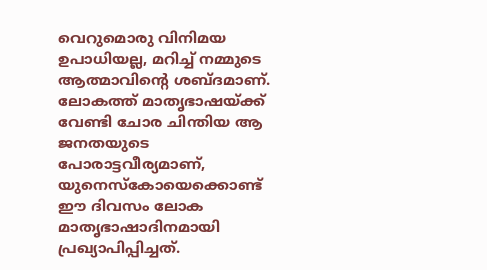വെറുമൊരു വിനിമയ ഉപാധിയല്ല, മറിച്ച് നമ്മുടെ ആത്മാവിന്റെ ശബ്ദമാണ്. ലോകത്ത് മാതൃഭാഷയ്ക്ക് വേണ്ടി ചോര ചിന്തിയ ആ ജനതയുടെ പോരാട്ടവീര്യമാണ്, യുനെസ്കോയെക്കൊണ്ട് ഈ ദിവസം ലോക മാതൃഭാഷാദിനമായി പ്രഖ്യാപിപ്പിച്ചത്.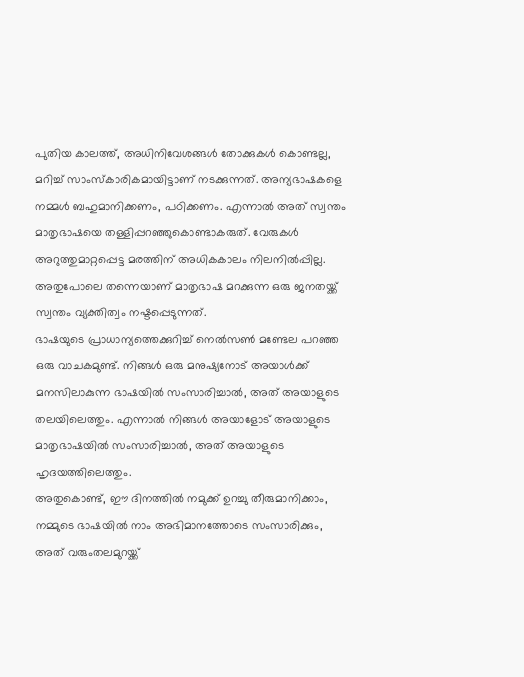പുതിയ കാലത്ത്, അധിനിവേശങ്ങൾ തോക്കുകൾ കൊണ്ടല്ല, മറിച്ച് സാംസ്കാരികമായിട്ടാണ് നടക്കുന്നത്. അന്യഭാഷകളെ നമ്മൾ ബഹുമാനിക്കണം, പഠിക്കണം. എന്നാൽ അത് സ്വന്തം മാതൃഭാഷയെ തള്ളിപ്പറഞ്ഞുകൊണ്ടാകരുത്. വേരുകൾ അറുത്തുമാറ്റപ്പെട്ട മരത്തിന് അധികകാലം നിലനിൽപ്പില്ല. അതുപോലെ തന്നെയാണ് മാതൃഭാഷ മറക്കുന്ന ഒരു ജനതയ്ക്ക് സ്വന്തം വ്യക്തിത്വം നഷ്ടപ്പെടുന്നത്.
ഭാഷയുടെ പ്രാധാന്യത്തെക്കുറിച്ച് നെൽസൺ മണ്ടേല പറഞ്ഞ ഒരു വാചകമുണ്ട്. നിങ്ങൾ ഒരു മനുഷ്യനോട് അയാൾക്ക് മനസിലാകുന്ന ഭാഷയിൽ സംസാരിച്ചാൽ, അത് അയാളുടെ തലയിലെത്തും. എന്നാൽ നിങ്ങൾ അയാളോട് അയാളുടെ മാതൃഭാഷയിൽ സംസാരിച്ചാൽ, അത് അയാളുടെ ഹൃദയത്തിലെത്തും.
അതുകൊണ്ട്, ഈ ദിനത്തിൽ നമുക്ക് ഉറച്ചു തീരുമാനിക്കാം, നമ്മുടെ ഭാഷയിൽ നാം അഭിമാനത്തോടെ സംസാരിക്കും, അത് വരുംതലമുറയ്ക്ക്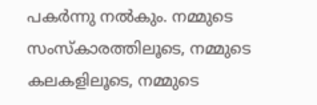പകർന്നു നൽകും. നമ്മുടെ സംസ്കാരത്തിലൂടെ, നമ്മുടെ കലകളിലൂടെ, നമ്മുടെ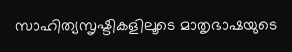സാഹിത്യസൃഷ്ടികളിലൂടെ മാതൃഭാഷയുടെ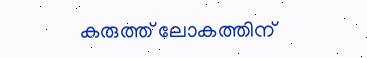കരുത്ത് ലോകത്തിന്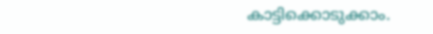കാട്ടിക്കൊടുക്കാം.